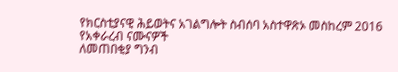የክርስቲያናዊ ሕይወትና አገልግሎት ስብሰባ አስተዋጽኦ መስከረም 2016
የአቀራረብ ናሙናዎች
ለመጠበቂያ ግንብ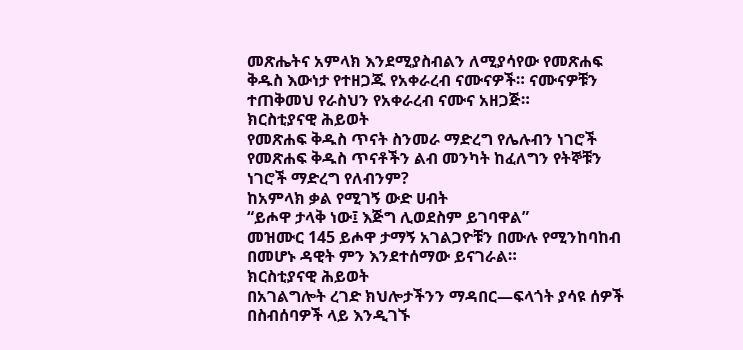መጽሔትና አምላክ እንደሚያስብልን ለሚያሳየው የመጽሐፍ ቅዱስ እውነታ የተዘጋጁ የአቀራረብ ናሙናዎች። ናሙናዎቹን ተጠቅመህ የራስህን የአቀራረብ ናሙና አዘጋጅ።
ክርስቲያናዊ ሕይወት
የመጽሐፍ ቅዱስ ጥናት ስንመራ ማድረግ የሌሉብን ነገሮች
የመጽሐፍ ቅዱስ ጥናቶችን ልብ መንካት ከፈለግን የትኞቹን ነገሮች ማድረግ የለብንም?
ከአምላክ ቃል የሚገኝ ውድ ሀብት
“ይሖዋ ታላቅ ነው፤ እጅግ ሊወደስም ይገባዋል”
መዝሙር 145 ይሖዋ ታማኝ አገልጋዮቹን በሙሉ የሚንከባከብ በመሆኑ ዳዊት ምን እንደተሰማው ይናገራል።
ክርስቲያናዊ ሕይወት
በአገልግሎት ረገድ ክህሎታችንን ማዳበር—ፍላጎት ያሳዩ ሰዎች በስብሰባዎች ላይ እንዲገኙ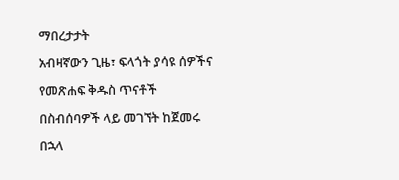ማበረታታት
አብዛኛውን ጊዜ፣ ፍላጎት ያሳዩ ሰዎችና የመጽሐፍ ቅዱስ ጥናቶች በስብሰባዎች ላይ መገኘት ከጀመሩ በኋላ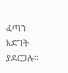ፈጣን እድገት ያደርጋሉ።